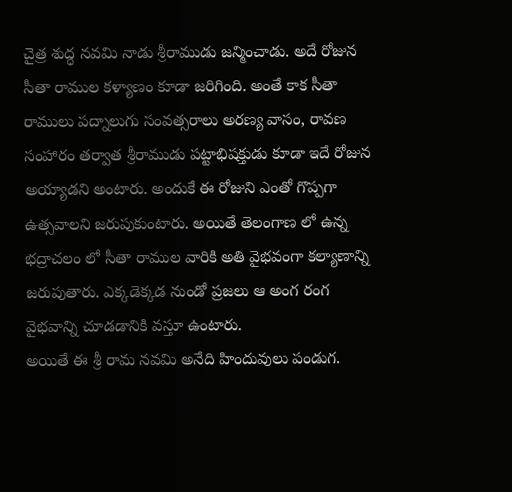చైత్ర శుద్ధ నవమి నాడు శ్రీరాముడు జన్మించాడు. అదే రోజున సీతా రాముల కళ్యాణం కూడా జరిగింది. అంతే కాక సీతా రాములు పద్నాలుగు సంవత్సరాలు అరణ్య వాసం, రావణ సంహారం తర్వాత శ్రీరాముడు పట్టాభిషక్తుడు కూడా ఇదే రోజున అయ్యాడని అంటారు. అందుకే ఈ రోజుని ఎంతో గొప్పగా ఉత్సవాలని జరుపుకుంటారు. అయితే తెలంగాణ లో ఉన్న భద్రాచలం లో సీతా రాముల వారికి అతి వైభవంగా కల్యాణాన్ని జరుపుతారు. ఎక్కడెక్కడ నుండో ప్రజలు ఆ అంగ రంగ వైభవాన్ని చూడడానికి వస్తూ ఉంటారు.
అయితే ఈ శ్రీ రామ నవమి అనేది హిందువులు పండుగ.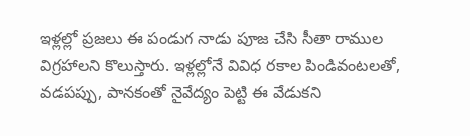ఇళ్లల్లో ప్రజలు ఈ పండుగ నాడు పూజ చేసి సీతా రాముల విగ్రహాలని కొలుస్తారు. ఇళ్లల్లోనే వివిధ రకాల పిండివంటలతో, వడపప్పు, పానకంతో నైవేద్యం పెట్టి ఈ వేడుకని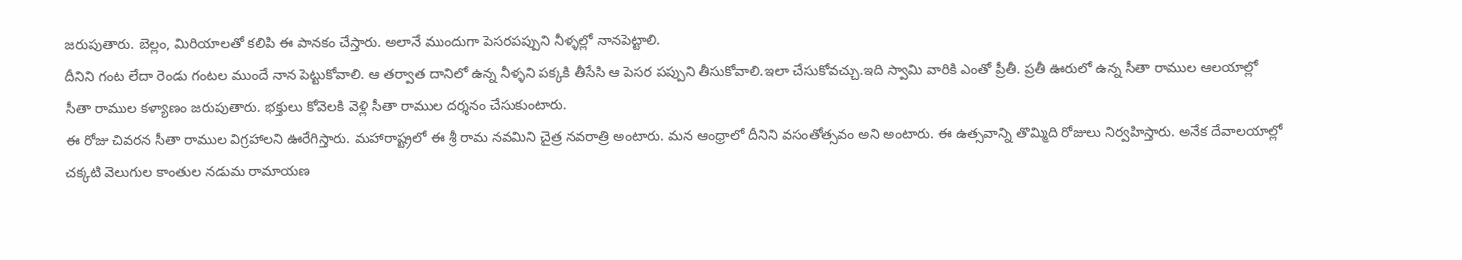జరుపుతారు. బెల్లం, మిరియాలతో కలిపి ఈ పానకం చేస్తారు. అలానే ముందుగా పెసరపప్పుని నీళ్ళల్లో నానపెట్టాలి.
దీనిని గంట లేదా రెండు గంటల ముందే నాన పెట్టుకోవాలి. ఆ తర్వాత దానిలో ఉన్న నీళ్ళని పక్కకి తీసేసి ఆ పెసర పప్పుని తీసుకోవాలి.ఇలా చేసుకోవచ్చు.ఇది స్వామి వారికి ఎంతో ప్రీతీ. ప్రతీ ఊరులో ఉన్న సీతా రాముల ఆలయాల్లో సీతా రాముల కళ్యాణం జరుపుతారు. భక్తులు కోవెలకి వెళ్లి సీతా రాముల దర్శనం చేసుకుంటారు.
ఈ రోజు చివరన సీతా రాముల విగ్రహాలని ఊరేగిస్తారు. మహారాష్ట్రలో ఈ శ్రీ రామ నవమిని చైత్ర నవరాత్రి అంటారు. మన ఆంధ్రాలో దీనిని వసంతోత్సవం అని అంటారు. ఈ ఉత్సవాన్ని తొమ్మిది రోజులు నిర్వహిస్తారు. అనేక దేవాలయాల్లో చక్కటి వెలుగుల కాంతుల నడుమ రామాయణ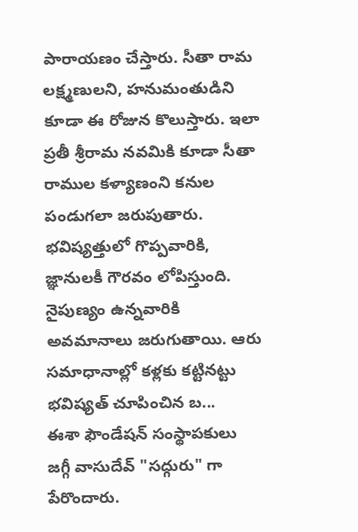పారాయణం చేస్తారు. సీతా రామ లక్ష్మణులని, హనుమంతుడిని కూడా ఈ రోజున కొలుస్తారు. ఇలా ప్రతీ శ్రీరామ నవమికి కూడా సీతా రాముల కళ్యాణంని కనుల పండుగలా జరుపుతారు.
భవిష్యత్తులో గొప్పవారికి, జ్ఞానులకీ గౌరవం లోపిస్తుంది. నైపుణ్యం ఉన్నవారికి అవమానాలు జరుగుతాయి. ఆరు సమాధానాల్లో కళ్లకు కట్టినట్టు భవిష్యత్ చూపించిన బ...
ఈశా ఫౌండేషన్ సంస్థాపకులు జగ్గీ వాసుదేవ్ "సద్గురు" గా పేరొందారు.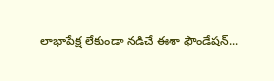లాభాపేక్ష లేకుండా నడిచే ఈశా ఫౌండేషన్...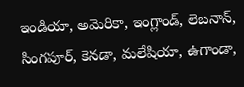ఇండియా, అమెరికా, ఇంగ్లాండ్, లెబనాన్, సింగపూర్, కెనడా, మలేషియా, ఉగాండా,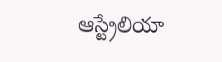ఆస్ట్రేలియా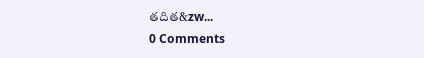తదిత&zw...
0 Comments